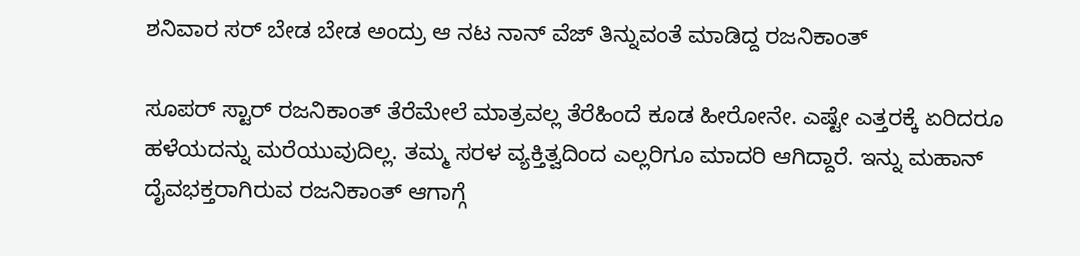ಶನಿವಾರ ಸರ್ ಬೇಡ ಬೇಡ ಅಂದ್ರು ಆ ನಟ ನಾನ್ ವೆಜ್ ತಿನ್ನುವಂತೆ ಮಾಡಿದ್ದ ರಜನಿಕಾಂತ್

ಸೂಪರ್ ಸ್ಟಾರ್ ರಜನಿಕಾಂತ್ ತೆರೆಮೇಲೆ ಮಾತ್ರವಲ್ಲ ತೆರೆಹಿಂದೆ ಕೂಡ ಹೀರೋನೇ. ಎಷ್ಟೇ ಎತ್ತರಕ್ಕೆ ಏರಿದರೂ ಹಳೆಯದನ್ನು ಮರೆಯುವುದಿಲ್ಲ. ತಮ್ಮ ಸರಳ ವ್ಯಕ್ತಿತ್ವದಿಂದ ಎಲ್ಲರಿಗೂ ಮಾದರಿ ಆಗಿದ್ದಾರೆ. ಇನ್ನು ಮಹಾನ್ ದೈವಭಕ್ತರಾಗಿರುವ ರಜನಿಕಾಂತ್ ಆಗಾಗ್ಗೆ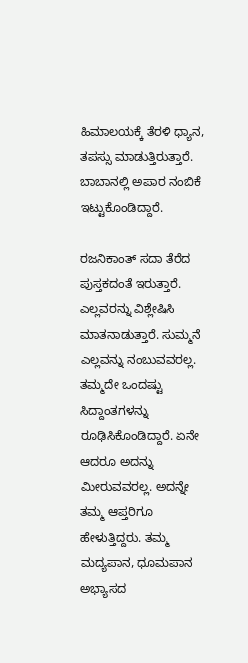ಹಿಮಾಲಯಕ್ಕೆ ತೆರಳಿ ಧ್ಯಾನ, ತಪಸ್ಸು ಮಾಡುತ್ತಿರುತ್ತಾರೆ. ಬಾಬಾನಲ್ಲಿ ಅಪಾರ ನಂಬಿಕೆ ಇಟ್ಟುಕೊಂಡಿದ್ದಾರೆ.

ರಜನಿಕಾಂತ್ ಸದಾ ತೆರೆದ ಪುಸ್ತಕದಂತೆ ಇರುತ್ತಾರೆ. ಎಲ್ಲವರನ್ನು ವಿಶ್ಲೇಷಿಸಿ ಮಾತನಾಡುತ್ತಾರೆ. ಸುಮ್ಮನೆ ಎಲ್ಲವನ್ನು ನಂಬುವವರಲ್ಲ. ತಮ್ಮದೇ ಒಂದಷ್ಟು ಸಿದ್ದಾಂತಗಳನ್ನು ರೂಢಿಸಿಕೊಂಡಿದ್ದಾರೆ. ಏನೇ ಆದರೂ ಅದನ್ನು ಮೀರುವವರಲ್ಲ. ಅದನ್ನೇ ತಮ್ಮ ಆಪ್ತರಿಗೂ ಹೇಳುತ್ತಿದ್ದರು. ತಮ್ಮ ಮದ್ಯಪಾನ, ಧೂಮಪಾನ ಅಭ್ಯಾಸದ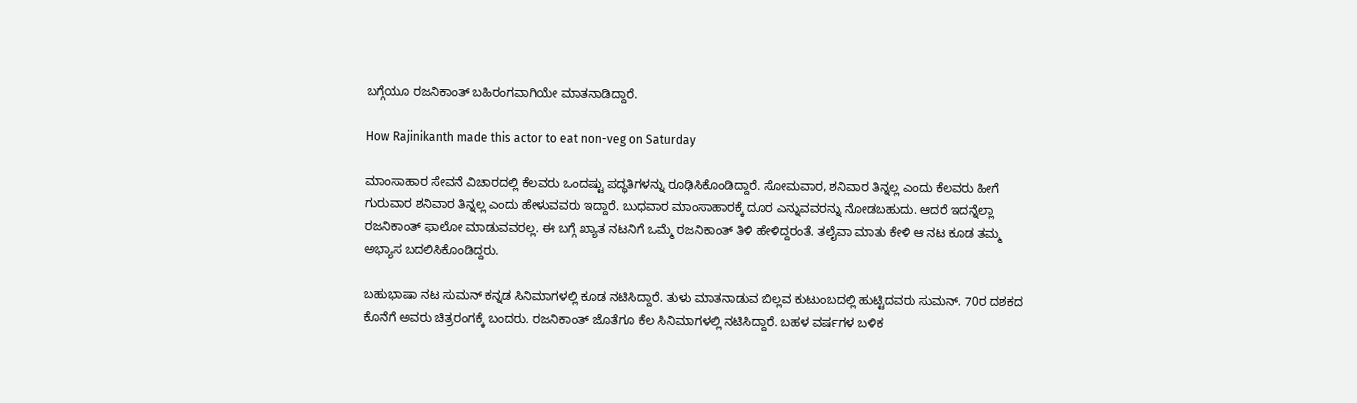ಬಗ್ಗೆಯೂ ರಜನಿಕಾಂತ್ ಬಹಿರಂಗವಾಗಿಯೇ ಮಾತನಾಡಿದ್ದಾರೆ.

How Rajinikanth made this actor to eat non-veg on Saturday

ಮಾಂಸಾಹಾರ ಸೇವನೆ ವಿಚಾರದಲ್ಲಿ ಕೆಲವರು ಒಂದಷ್ಟು ಪದ್ಧತಿಗಳನ್ನು ರೂಢಿಸಿಕೊಂಡಿದ್ದಾರೆ. ಸೋಮವಾರ, ಶನಿವಾರ ತಿನ್ನಲ್ಲ ಎಂದು ಕೆಲವರು ಹೀಗೆ ಗುರುವಾರ ಶನಿವಾರ ತಿನ್ನಲ್ಲ ಎಂದು ಹೇಳುವವರು ಇದ್ದಾರೆ. ಬುಧವಾರ ಮಾಂಸಾಹಾರಕ್ಕೆ ದೂರ ಎನ್ನುವವರನ್ನು ನೋಡಬಹುದು. ಆದರೆ ಇದನ್ನೆಲ್ಲಾ ರಜನಿಕಾಂತ್ ಫಾಲೋ ಮಾಡುವವರಲ್ಲ. ಈ ಬಗ್ಗೆ ಖ್ಯಾತ ನಟನಿಗೆ ಒಮ್ಮೆ ರಜನಿಕಾಂತ್ ತಿಳಿ ಹೇಳಿದ್ದರಂತೆ. ತಲೈವಾ ಮಾತು ಕೇಳಿ ಆ ನಟ ಕೂಡ ತಮ್ಮ ಅಭ್ಯಾಸ ಬದಲಿಸಿಕೊಂಡಿದ್ದರು.

ಬಹುಭಾಷಾ ನಟ ಸುಮನ್ ಕನ್ನಡ ಸಿನಿಮಾಗಳಲ್ಲಿ ಕೂಡ ನಟಿಸಿದ್ದಾರೆ. ತುಳು ಮಾತನಾಡುವ ಬಿಲ್ಲವ ಕುಟುಂಬದಲ್ಲಿ ಹುಟ್ಟಿದವರು ಸುಮನ್. 70ರ ದಶಕದ ಕೊನೆಗೆ ಅವರು ಚಿತ್ರರಂಗಕ್ಕೆ ಬಂದರು. ರಜನಿಕಾಂತ್ ಜೊತೆಗೂ ಕೆಲ ಸಿನಿಮಾಗಳಲ್ಲಿ ನಟಿಸಿದ್ದಾರೆ. ಬಹಳ ವರ್ಷಗಳ ಬಳಿಕ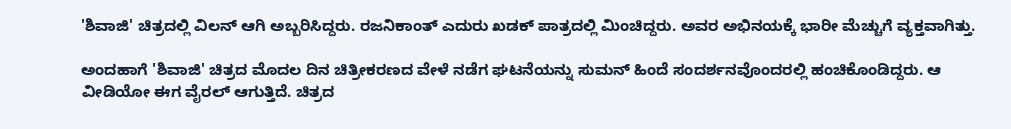'ಶಿವಾಜಿ' ಚಿತ್ರದಲ್ಲಿ ವಿಲನ್ ಆಗಿ ಅಬ್ಬರಿಸಿದ್ದರು. ರಜನಿಕಾಂತ್ ಎದುರು ಖಡಕ್ ಪಾತ್ರದಲ್ಲಿ ಮಿಂಚಿದ್ದರು. ಅವರ ಅಭಿನಯಕ್ಕೆ ಭಾರೀ ಮೆಚ್ಚುಗೆ ವ್ಯಕ್ತವಾಗಿತ್ತು.

ಅಂದಹಾಗೆ 'ಶಿವಾಜಿ' ಚಿತ್ರದ ಮೊದಲ ದಿನ ಚಿತ್ರೀಕರಣದ ವೇಳೆ ನಡೆಗ ಘಟನೆಯನ್ನು ಸುಮನ್ ಹಿಂದೆ ಸಂದರ್ಶನವೊಂದರಲ್ಲಿ ಹಂಚಿಕೊಂಡಿದ್ದರು. ಆ ವೀಡಿಯೋ ಈಗ ವೈರಲ್ ಆಗುತ್ತಿದೆ. ಚಿತ್ರದ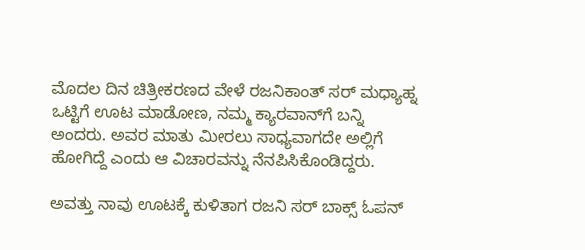ಮೊದಲ ದಿನ ಚಿತ್ರೀಕರಣದ ವೇಳೆ ರಜನಿಕಾಂತ್ ಸರ್ ಮಧ್ಯಾಹ್ನ ಒಟ್ಟಿಗೆ ಊಟ ಮಾಡೋಣ, ನಮ್ಮ ಕ್ಯಾರವಾನ್‌ಗೆ ಬನ್ನಿ ಅಂದರು. ಅವರ ಮಾತು ಮೀರಲು ಸಾಧ್ಯವಾಗದೇ ಅಲ್ಲಿಗೆ ಹೋಗಿದ್ದೆ ಎಂದು ಆ ವಿಚಾರವನ್ನು ನೆನಪಿಸಿಕೊಂಡಿದ್ದರು.

ಅವತ್ತು ನಾವು ಊಟಕ್ಕೆ ಕುಳಿತಾಗ ರಜನಿ ಸರ್ ಬಾಕ್ಸ್ ಓಪನ್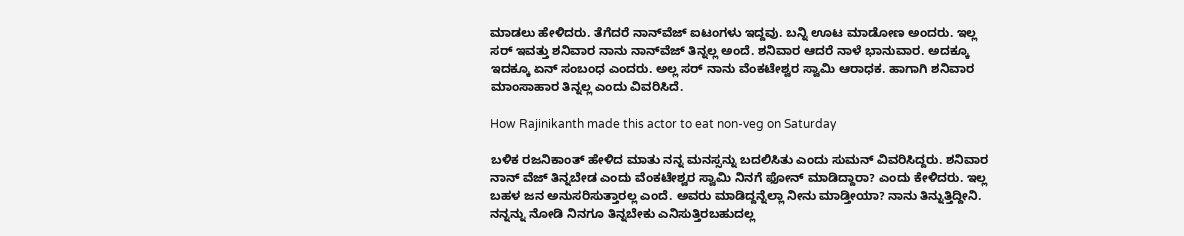ಮಾಡಲು ಹೇಳಿದರು. ತೆಗೆದರೆ ನಾನ್‌ವೆಜ್ ಐಟಂಗಳು ಇದ್ದವು. ಬನ್ನಿ ಊಟ ಮಾಡೋಣ ಅಂದರು. ಇಲ್ಲ ಸರ್ ಇವತ್ತು ಶನಿವಾರ ನಾನು ನಾನ್‌ವೆಜ್ ತಿನ್ನಲ್ಲ ಅಂದೆ. ಶನಿವಾರ ಆದರೆ ನಾಳೆ ಭಾನುವಾರ. ಅದಕ್ಕೂ ಇದಕ್ಕೂ ಏನ್ ಸಂಬಂಧ ಎಂದರು. ಅಲ್ಲ ಸರ್ ನಾನು ವೆಂಕಟೇಶ್ವರ ಸ್ವಾಮಿ ಆರಾಧಕ. ಹಾಗಾಗಿ ಶನಿವಾರ ಮಾಂಸಾಹಾರ ತಿನ್ನಲ್ಲ ಎಂದು ವಿವರಿಸಿದೆ.

How Rajinikanth made this actor to eat non-veg on Saturday

ಬಳಿಕ ರಜನಿಕಾಂತ್ ಹೇಳಿದ ಮಾತು ನನ್ನ ಮನಸ್ಸನ್ನು ಬದಲಿಸಿತು ಎಂದು ಸುಮನ್ ವಿವರಿಸಿದ್ದರು. ಶನಿವಾರ ನಾನ್‌ ವೆಜ್ ತಿನ್ನಬೇಡ ಎಂದು ವೆಂಕಟೇಶ್ವರ ಸ್ವಾಮಿ ನಿನಗೆ ಫೋನ್ ಮಾಡಿದ್ದಾರಾ? ಎಂದು ಕೇಳಿದರು. ಇಲ್ಲ ಬಹಳ ಜನ ಅನುಸರಿಸುತ್ತಾರಲ್ಲ ಎಂದೆ. ಅವರು ಮಾಡಿದ್ದನ್ನೆಲ್ಲಾ ನೀನು ಮಾಡ್ತೀಯಾ? ನಾನು ತಿನ್ನುತ್ತಿದ್ದೀನಿ. ನನ್ನನ್ನು ನೋಡಿ ನಿನಗೂ ತಿನ್ನಬೇಕು ಎನಿಸುತ್ತಿರಬಹುದಲ್ಲ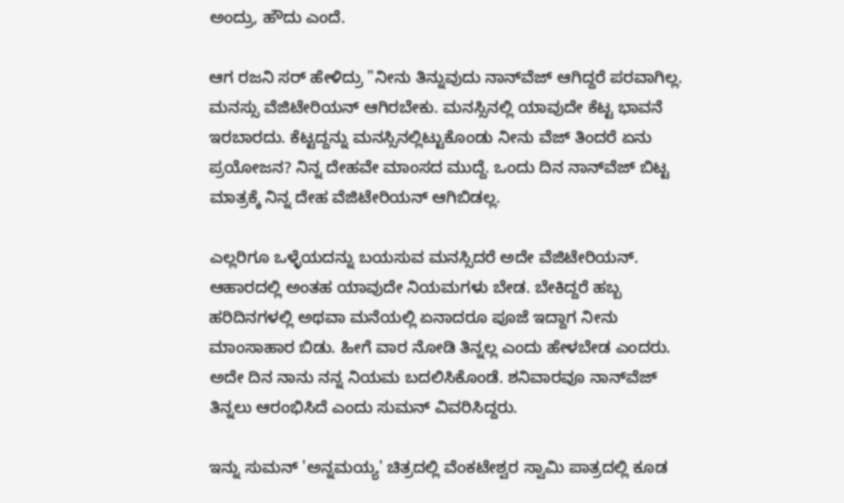ಅಂದ್ರು, ಹೌದು ಎಂದೆ.

ಆಗ ರಜನಿ ಸರ್ ಹೇಳಿದ್ರು "ನೀನು ತಿನ್ನುವುದು ನಾನ್‌ವೆಜ್ ಆಗಿದ್ದರೆ ಪರವಾಗಿಲ್ಲ. ಮನಸ್ಸು ವೆಜಿಟೇರಿಯನ್ ಆಗಿರಬೇಕು. ಮನಸ್ಸಿನಲ್ಲಿ ಯಾವುದೇ ಕೆಟ್ಟ ಭಾವನೆ ಇರಬಾರದು. ಕೆಟ್ಟದ್ದನ್ನು ಮನಸ್ಸಿನಲ್ಲಿಟ್ಟುಕೊಂಡು ನೀನು ವೆಜ್ ತಿಂದರೆ ಏನು ಪ್ರಯೋಜನ? ನಿನ್ನ ದೇಹವೇ ಮಾಂಸದ ಮುದ್ದೆ. ಒಂದು ದಿನ ನಾನ್‌ವೆಜ್ ಬಿಟ್ಟ ಮಾತ್ರಕ್ಕೆ ನಿನ್ನ ದೇಹ ವೆಜಿಟೇರಿಯನ್ ಆಗಿಬಿಡಲ್ಲ.

ಎಲ್ಲರಿಗೂ ಒಳ್ಳೆಯದನ್ನು ಬಯಸುವ ಮನಸ್ಸಿದರೆ ಅದೇ ವೆಜಿಟೇರಿಯನ್. ಆಹಾರದಲ್ಲಿ ಅಂತಹ ಯಾವುದೇ ನಿಯಮಗಳು ಬೇಡ. ಬೇಕಿದ್ದರೆ ಹಬ್ಬ ಹರಿದಿನಗಳಲ್ಲಿ ಅಥವಾ ಮನೆಯಲ್ಲಿ ಏನಾದರೂ ಪೂಜೆ ಇದ್ದಾಗ ನೀನು ಮಾಂಸಾಹಾರ ಬಿಡು. ಹೀಗೆ ವಾರ ನೋಡಿ ತಿನ್ನಲ್ಲ ಎಂದು ಹೇಳಬೇಡ ಎಂದರು. ಅದೇ ದಿನ ನಾನು ನನ್ನ ನಿಯಮ ಬದಲಿಸಿಕೊಂಡೆ. ಶನಿವಾರವೂ ನಾನ್‌ವೆಜ್ ತಿನ್ನಲು ಆರಂಭಿಸಿದೆ ಎಂದು ಸುಮನ್ ವಿವರಿಸಿದ್ದರು.

ಇನ್ನು ಸುಮನ್ 'ಅನ್ನಮಯ್ಯ' ಚಿತ್ರದಲ್ಲಿ ವೆಂಕಟೇಶ್ವರ ಸ್ವಾಮಿ ಪಾತ್ರದಲ್ಲಿ ಕೂಡ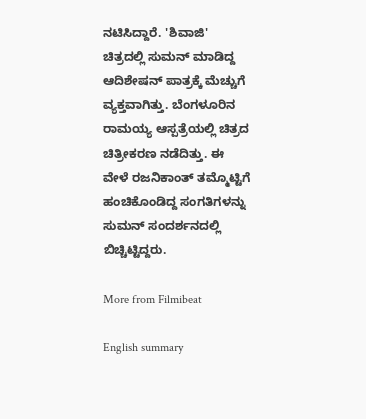ನಟಿಸಿದ್ದಾರೆ. 'ಶಿವಾಜಿ' ಚಿತ್ರದಲ್ಲಿ ಸುಮನ್ ಮಾಡಿದ್ದ ಆದಿಶೇಷನ್ ಪಾತ್ರಕ್ಕೆ ಮೆಚ್ಚುಗೆ ವ್ಯಕ್ತವಾಗಿತ್ತು. ಬೆಂಗಳೂರಿನ ರಾಮಯ್ಯ ಆಸ್ಪತ್ರೆಯಲ್ಲಿ ಚಿತ್ರದ ಚಿತ್ರೀಕರಣ ನಡೆದಿತ್ತು. ಈ ವೇಳೆ ರಜನಿಕಾಂತ್ ತಮ್ಮೊಟ್ಟಿಗೆ ಹಂಚಿಕೊಂಡಿದ್ದ ಸಂಗತಿಗಳನ್ನು ಸುಮನ್ ಸಂದರ್ಶನದಲ್ಲಿ ಬಿಚ್ಚಿಟ್ಟಿದ್ದರು.

More from Filmibeat

English summary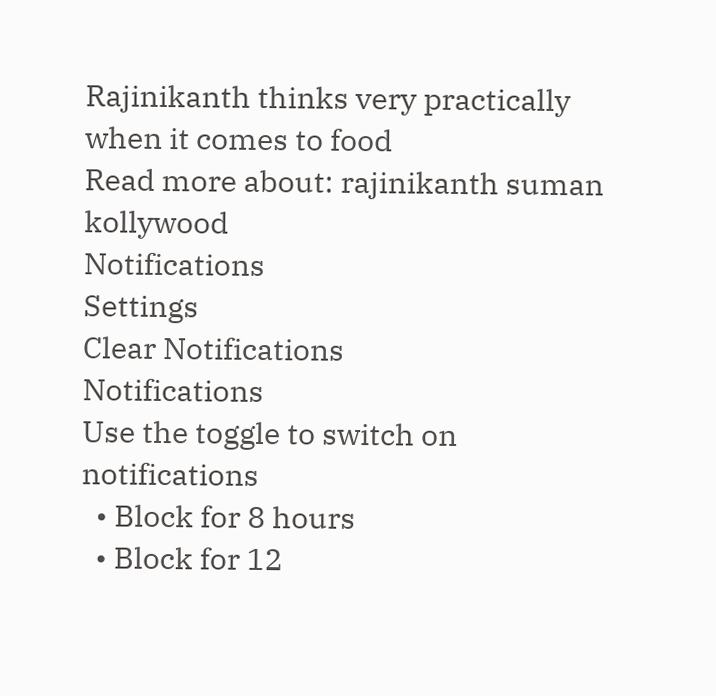Rajinikanth thinks very practically when it comes to food
Read more about: rajinikanth suman kollywood
Notifications
Settings
Clear Notifications
Notifications
Use the toggle to switch on notifications
  • Block for 8 hours
  • Block for 12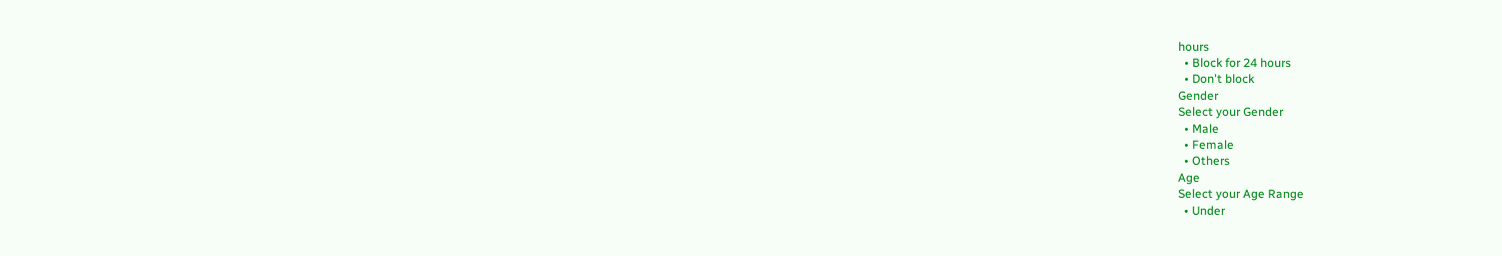hours
  • Block for 24 hours
  • Don't block
Gender
Select your Gender
  • Male
  • Female
  • Others
Age
Select your Age Range
  • Under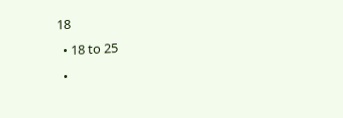18
  • 18 to 25
  •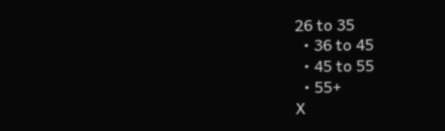26 to 35
  • 36 to 45
  • 45 to 55
  • 55+
X